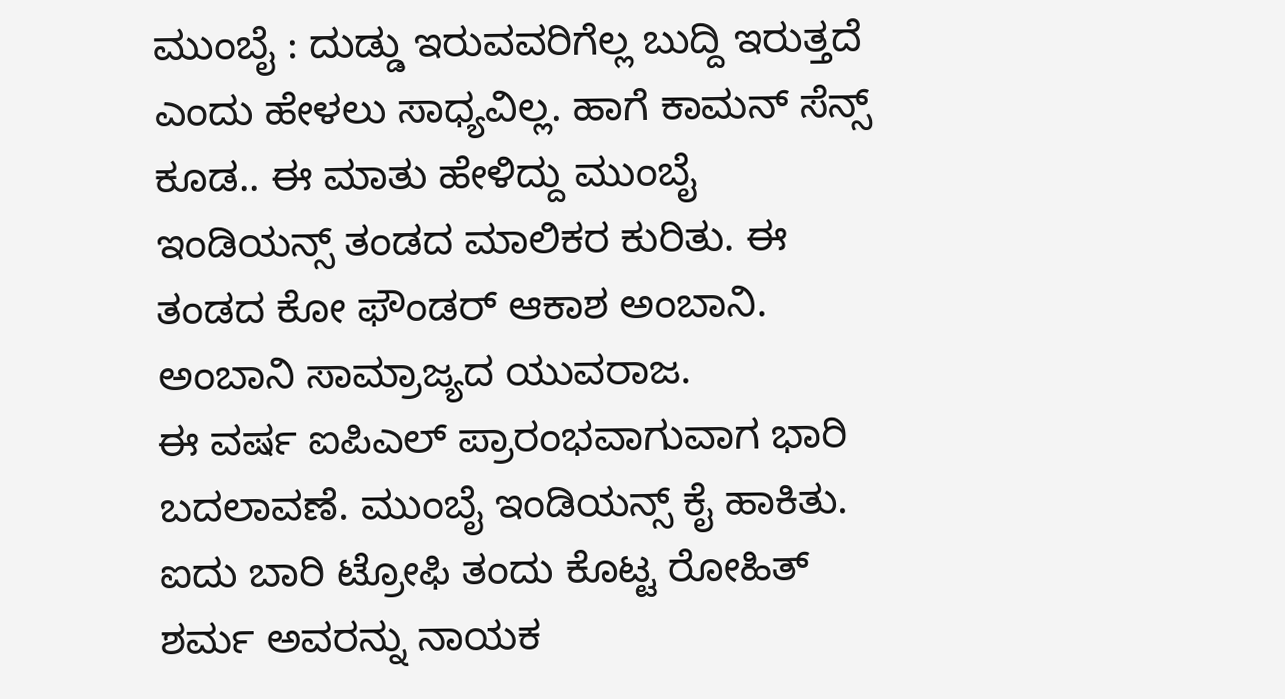ಮುಂಬೈ : ದುಡ್ಡು ಇರುವವರಿಗೆಲ್ಲ ಬುದ್ದಿ ಇರುತ್ತದೆ ಎಂದು ಹೇಳಲು ಸಾಧ್ಯವಿಲ್ಲ. ಹಾಗೆ ಕಾಮನ್ ಸೆನ್ಸ್ ಕೂಡ.. ಈ ಮಾತು ಹೇಳಿದ್ದು ಮುಂಬೈ ಇಂಡಿಯನ್ಸ್ ತಂಡದ ಮಾಲಿಕರ ಕುರಿತು. ಈ ತಂಡದ ಕೋ ಫೌಂಡರ್ ಆಕಾಶ ಅಂಬಾನಿ. ಅಂಬಾನಿ ಸಾಮ್ರಾಜ್ಯದ ಯುವರಾಜ.
ಈ ವರ್ಷ ಐಪಿಎಲ್ ಪ್ರಾರಂಭವಾಗುವಾಗ ಭಾರಿ ಬದಲಾವಣೆ. ಮುಂಬೈ ಇಂಡಿಯನ್ಸ್ ಕೈ ಹಾಕಿತು. ಐದು ಬಾರಿ ಟ್ರೋಫಿ ತಂದು ಕೊಟ್ಟ ರೋಹಿತ್ ಶರ್ಮ ಅವರನ್ನು ನಾಯಕ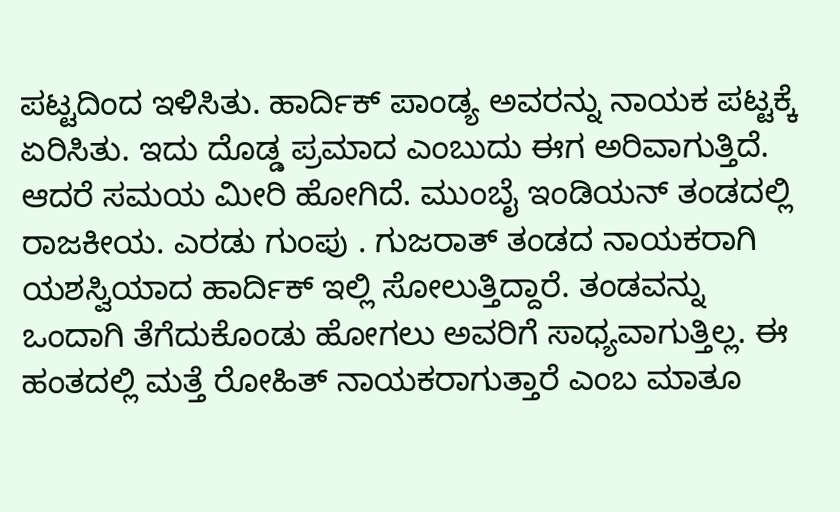ಪಟ್ಟದಿಂದ ಇಳಿಸಿತು. ಹಾರ್ದಿಕ್ ಪಾಂಡ್ಯ ಅವರನ್ನು ನಾಯಕ ಪಟ್ಟಕ್ಕೆ ಏರಿಸಿತು. ಇದು ದೊಡ್ಡ ಪ್ರಮಾದ ಎಂಬುದು ಈಗ ಅರಿವಾಗುತ್ತಿದೆ.
ಆದರೆ ಸಮಯ ಮೀರಿ ಹೋಗಿದೆ. ಮುಂಬೈ ಇಂಡಿಯನ್ ತಂಡದಲ್ಲಿ ರಾಜಕೀಯ. ಎರಡು ಗುಂಪು . ಗುಜರಾತ್ ತಂಡದ ನಾಯಕರಾಗಿ ಯಶಸ್ವಿಯಾದ ಹಾರ್ದಿಕ್ ಇಲ್ಲಿ ಸೋಲುತ್ತಿದ್ದಾರೆ. ತಂಡವನ್ನು ಒಂದಾಗಿ ತೆಗೆದುಕೊಂಡು ಹೋಗಲು ಅವರಿಗೆ ಸಾಧ್ಯವಾಗುತ್ತಿಲ್ಲ. ಈ ಹಂತದಲ್ಲಿ ಮತ್ತೆ ರೋಹಿತ್ ನಾಯಕರಾಗುತ್ತಾರೆ ಎಂಬ ಮಾತೂ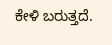ಕೇಳಿ ಬರುತ್ತದೆ.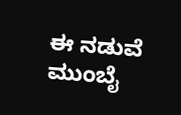ಈ ನಡುವೆ ಮುಂಬೈ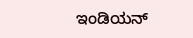ಇಂಡಿಯನ್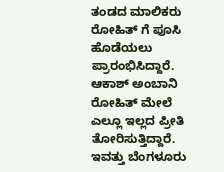ತಂಡದ ಮಾಲಿಕರು ರೋಹಿತ್ ಗೆ ಪೂಸಿ ಹೊಡೆಯಲು ಪ್ರಾರಂಭಿಸಿದ್ದಾರೆ. ಆಕಾಶ್ ಅಂಬಾನಿ ರೋಹಿತ್ ಮೇಲೆ ಎಲ್ಲೂ ಇಲ್ಲದ ಪ್ರೀತಿ ತೋರಿಸುತ್ತಿದ್ದಾರೆ.
ಇವತ್ತು ಬೆಂಗಳೂರು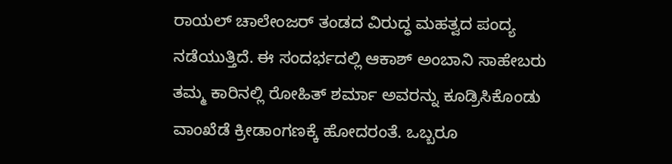ರಾಯಲ್ ಚಾಲೇಂಜರ್ ತಂಡದ ವಿರುದ್ಧ ಮಹತ್ವದ ಪಂದ್ಯ ನಡೆಯುತ್ತಿದೆ. ಈ ಸಂದರ್ಭದಲ್ಲಿ ಆಕಾಶ್ ಅಂಬಾನಿ ಸಾಹೇಬರು ತಮ್ಮ ಕಾರಿನಲ್ಲಿ ರೋಹಿತ್ ಶರ್ಮಾ ಅವರನ್ನು ಕೂಡ್ರಿಸಿಕೊಂಡು ವಾಂಖೆಡೆ ಕ್ರೀಡಾಂಗಣಕ್ಕೆ ಹೋದರಂತೆ. ಒಬ್ಬರೂ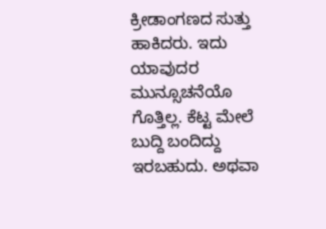ಕ್ರೀಡಾಂಗಣದ ಸುತ್ತು ಹಾಕಿದರು. ಇದು ಯಾವುದರ ಮುನ್ಸೂಚನೆಯೊ ಗೊತ್ತಿಲ್ಲ. ಕೆಟ್ಟ ಮೇಲೆ ಬುದ್ದಿ ಬಂದಿದ್ದು ಇರಬಹುದು. ಅಥವಾ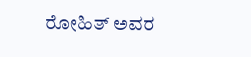ರೋಹಿತ್ ಅವರ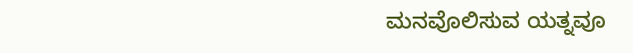ಮನವೊಲಿಸುವ ಯತ್ನವೂ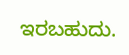ಇರಬಹುದು.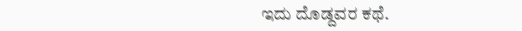ಇದು ದೊಡ್ದವರ ಕಥೆ.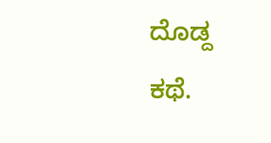ದೊಡ್ದ ಕಥೆ.